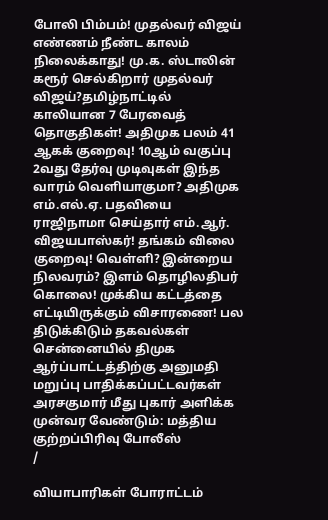போலி பிம்பம்! முதல்வர் விஜய் எண்ணம் நீண்ட காலம் நிலைக்காது! மு.க. ஸ்டாலின் கரூர் செல்கிறார் முதல்வர் விஜய்?தமிழ்நாட்டில் காலியான 7 பேரவைத் தொகுதிகள்! அதிமுக பலம் 41 ஆகக் குறைவு! 10ஆம் வகுப்பு 2வது தேர்வு முடிவுகள் இந்த வாரம் வெளியாகுமா? அதிமுக எம்.எல்.ஏ. பதவியை ராஜிநாமா செய்தார் எம்.ஆர். விஜயபாஸ்கர்! தங்கம் விலை குறைவு! வெள்ளி? இன்றைய நிலவரம்? இளம் தொழிலதிபர் கொலை! முக்கிய கட்டத்தை எட்டியிருக்கும் விசாரணை! பல திடுக்கிடும் தகவல்கள் சென்னையில் திமுக ஆர்ப்பாட்டத்திற்கு அனுமதி மறுப்பு பாதிக்கப்பட்டவர்கள் அரசகுமார் மீது புகார் அளிக்க முன்வர வேண்டும்: மத்திய குற்றப்பிரிவு போலீஸ்
/

வியாபாரிகள் போராட்டம்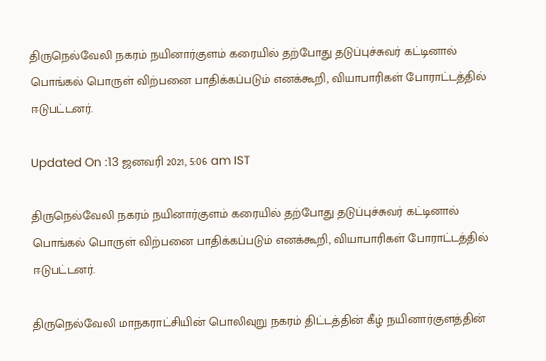திருநெல்வேலி நகரம் நயினார்குளம் கரையில் தற்போது தடுப்புச்சுவர் கட்டினால் பொங்கல் பொருள் விற்பனை பாதிக்கப்படும் எனக்கூறி, வியாபாரிகள் போராட்டத்தில் ஈடுபட்டனர்.

Updated On :13 ஜனவரி 2021, 5:06 am IST

திருநெல்வேலி நகரம் நயினார்குளம் கரையில் தற்போது தடுப்புச்சுவர் கட்டினால் பொங்கல் பொருள் விற்பனை பாதிக்கப்படும் எனக்கூறி, வியாபாரிகள் போராட்டத்தில் ஈடுபட்டனர்.

திருநெல்வேலி மாநகராட்சியின் பொலிவுறு நகரம் திட்டத்தின் கீழ் நயினார்குளத்தின்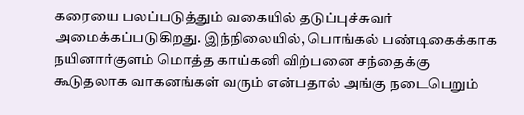கரையை பலப்படுத்தும் வகையில் தடுப்புச்சுவர் அமைக்கப்படுகிறது. இந்நிலையில், பொங்கல் பண்டிகைக்காக நயினார்குளம் மொத்த காய்கனி விற்பனை சந்தைக்கு கூடுதலாக வாகனங்கள் வரும் என்பதால் அங்கு நடைபெறும்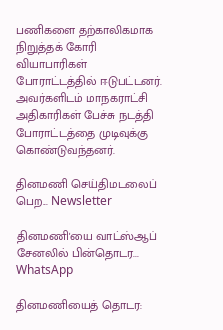பணிகளை தற்காலிகமாக நிறுத்தக் கோரி வியாபாரிகள் போராட்டத்தில் ஈடுபட்டனர். அவர்களிடம் மாநகராட்சி அதிகாரிகள் பேச்சு நடத்தி போராட்டத்தை முடிவுக்கு கொண்டுவந்தனர்.

தினமணி செய்திமடலைப் பெற... Newsletter

தினமணி'யை வாட்ஸ்ஆப் சேனலில் பின்தொடர... WhatsApp

தினமணியைத் தொடர: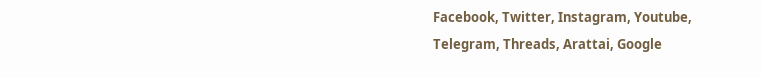Facebook, Twitter, Instagram, Youtube, Telegram, Threads, Arattai, Google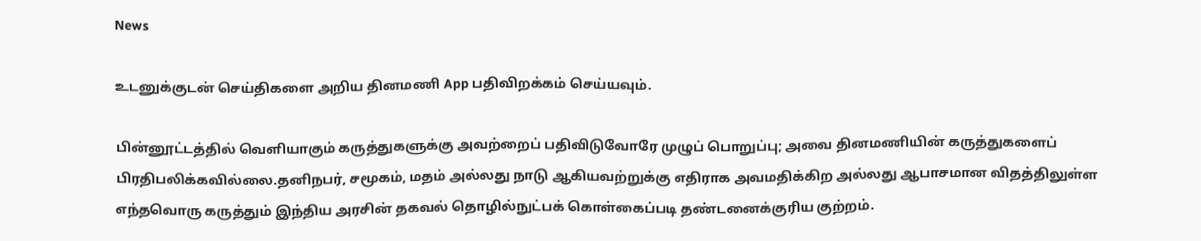News

உடனுக்குடன் செய்திகளை அறிய தினமணி App பதிவிறக்கம் செய்யவும்.

பின்னூட்டத்தில் வெளியாகும் கருத்துகளுக்கு அவற்றைப் பதிவிடுவோரே முழுப் பொறுப்பு; அவை தினமணியின் கருத்துகளைப் பிரதிபலிக்கவில்லை.தனிநபர், சமூகம், மதம் அல்லது நாடு ஆகியவற்றுக்கு எதிராக அவமதிக்கிற அல்லது ஆபாசமான விதத்திலுள்ள எந்தவொரு கருத்தும் இந்திய அரசின் தகவல் தொழில்நுட்பக் கொள்கைப்படி தண்டனைக்குரிய குற்றம்.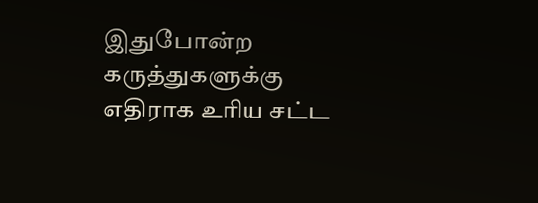இதுபோன்ற கருத்துகளுக்கு எதிராக உரிய சட்ட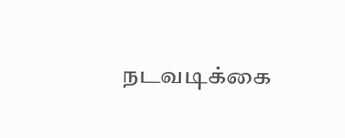நடவடிக்கை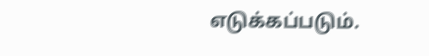எடுக்கப்படும்.